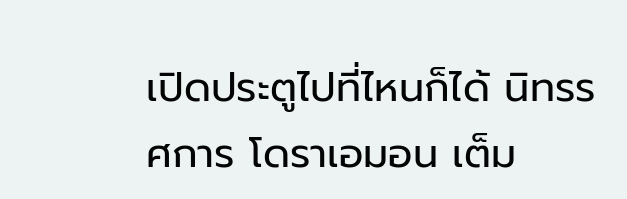เปิดประตูไปที่ไหนก็ได้ นิทรรศการ โดราเอมอน เต็ม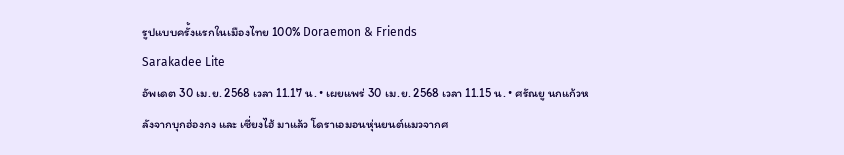รูปแบบครั้งแรกในเมืองไทย 100% Doraemon & Friends
Sarakadee Lite
อัพเดต 30 เม.ย. 2568 เวลา 11.17 น. • เผยแพร่ 30 เม.ย. 2568 เวลา 11.15 น. • ศรัณยู นกแก้วหลังจากบุกฮ่องกง และ เซี่ยงไฮ้ มาแล้ว โดราเอมอนหุ่นยนต์แมวจากศ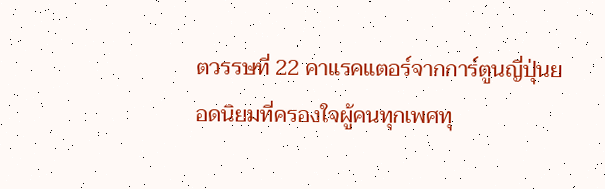ตวรรษที่ 22 คาแรคแตอร์จากการ์ตูนญี่ปุ่นยอดนิยมที่ครองใจผู้คนทุกเพศทุ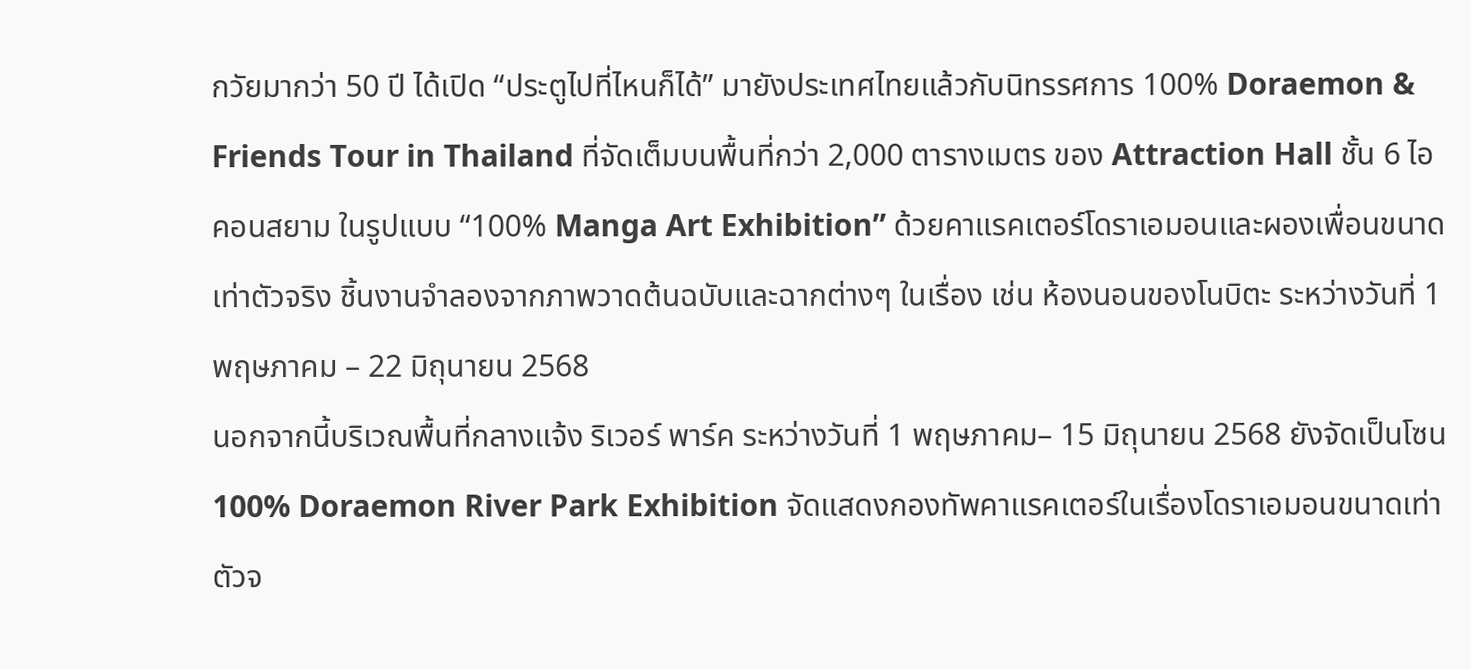กวัยมากว่า 50 ปี ได้เปิด “ประตูไปที่ไหนก็ได้” มายังประเทศไทยแล้วกับนิทรรศการ 100% Doraemon & Friends Tour in Thailand ที่จัดเต็มบนพื้นที่กว่า 2,000 ตารางเมตร ของ Attraction Hall ชั้น 6 ไอคอนสยาม ในรูปแบบ “100% Manga Art Exhibition” ด้วยคาแรคเตอร์โดราเอมอนและผองเพื่อนขนาดเท่าตัวจริง ชิ้นงานจำลองจากภาพวาดต้นฉบับและฉากต่างๆ ในเรื่อง เช่น ห้องนอนของโนบิตะ ระหว่างวันที่ 1 พฤษภาคม – 22 มิถุนายน 2568
นอกจากนี้บริเวณพื้นที่กลางแจ้ง ริเวอร์ พาร์ค ระหว่างวันที่ 1 พฤษภาคม– 15 มิถุนายน 2568 ยังจัดเป็นโซน 100% Doraemon River Park Exhibition จัดแสดงกองทัพคาแรคเตอร์ในเรื่องโดราเอมอนขนาดเท่าตัวจ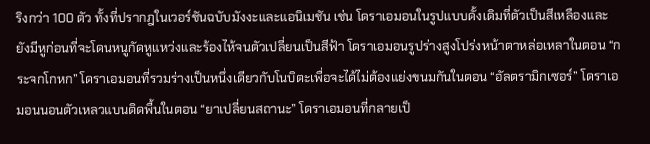ริงกว่า 100 ตัว ทั้งที่ปรากฎในเวอร์ชันฉบับมังงะและแอนิเมชัน เช่น โดราเอมอนในรูปแบบดั้งเดิมที่ตัวเป็นสีเหลืองและยังมีหูก่อนที่จะโดนหนูกัดหูแหว่งและร้องไห้จนตัวเปลี่ยนเป็นสีฟ้า โดราเอมอนรูปร่างสูงโปร่งหน้าตาหล่อเหลาในตอน “กระจกโกหก” โดราเอมอนที่รวมร่างเป็นหนึ่งเดียวกับโนบิตะเพื่อจะได้ไม่ต้องแย่งขนมกันในตอน “อัลตรามิกเซอร์” โดราเอมอนนอนตัวเหลวแบนติดพื้นในตอน “ยาเปลี่ยนสถานะ” โดราเอมอนที่กลายเป็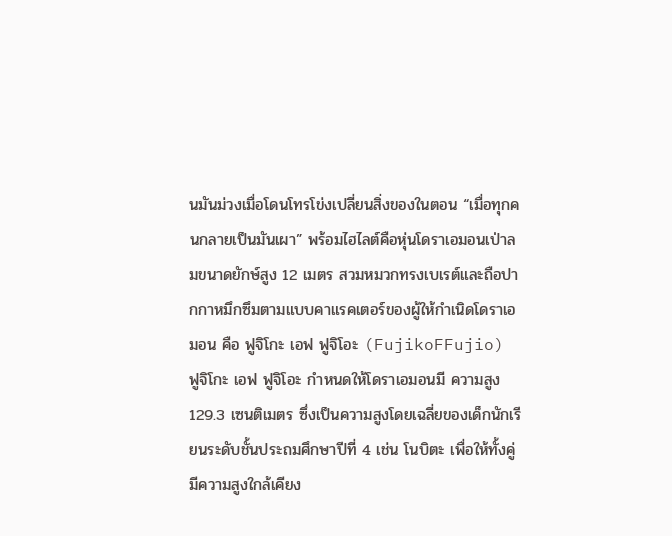นมันม่วงเมื่อโดนโทรโข่งเปลี่ยนสิ่งของในตอน “เมื่อทุกคนกลายเป็นมันเผา” พร้อมไฮไลต์คือหุ่นโดราเอมอนเป่าลมขนาดยักษ์สูง 12 เมตร สวมหมวกทรงเบเรต์และถือปากกาหมึกซึมตามแบบคาแรคเตอร์ของผู้ให้กำเนิดโดราเอมอน คือ ฟูจิโกะ เอฟ ฟูจิโอะ (FujikoFFujio)
ฟูจิโกะ เอฟ ฟูจิโอะ กำหนดให้โดราเอมอนมี ความสูง 129.3 เซนติเมตร ซึ่งเป็นความสูงโดยเฉลี่ยของเด็กนักเรียนระดับชั้นประถมศึกษาปีที่ 4 เช่น โนบิตะ เพื่อให้ทั้งคู่มีความสูงใกล้เคียง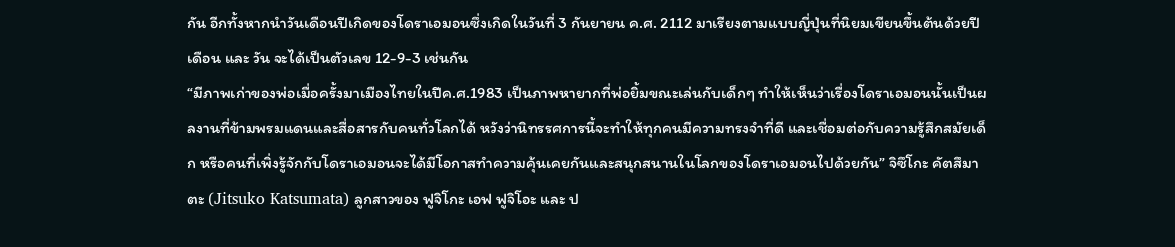กัน อีกทั้งหากนำวันเดือนปีเกิดของโดราเอมอนซึ่งเกิดในวันที่ 3 กันยายน ค.ศ. 2112 มาเรียงตามแบบญี่ปุ่นที่นิยมเขียนขึ้นต้นด้วยปี เดือน และ วัน จะได้เป็นตัวเลข 12-9-3 เช่นกัน
“มีภาพเก่าของพ่อเมื่อครั้งมาเมืองไทยในปีค.ศ.1983 เป็นภาพหายากที่พ่อยิ้มขณะเล่นกับเด็กๆ ทำให้เห็นว่าเรื่องโดราเอมอนนั้นเป็นผลงานที่ข้ามพรมแดนและสื่อสารกับคนทั่วโลกได้ หวังว่านิทรรศการนี้จะทำให้ทุกคนมีความทรงจำที่ดี และเชื่อมต่อกับความรู้สึกสมัยเด็ก หรือคนที่เพิ่งรู้จักกับโดราเอมอนจะได้มีโอกาสทำความคุ้นเคยกันและสนุกสนานในโลกของโดราเอมอนไปด้วยกัน” จิซึโกะ คัตสึมาตะ (Jitsuko Katsumata) ลูกสาวของ ฟูจิโกะ เอฟ ฟูจิโอะ และ ป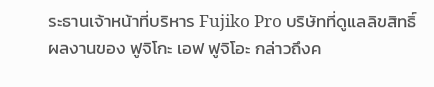ระธานเจ้าหน้าที่บริหาร Fujiko Pro บริษัทที่ดูแลลิขสิทธิ์ผลงานของ ฟูจิโกะ เอฟ ฟูจิโอะ กล่าวถึงค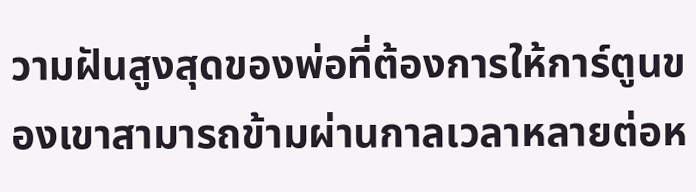วามฝันสูงสุดของพ่อที่ต้องการให้การ์ตูนของเขาสามารถข้ามผ่านกาลเวลาหลายต่อห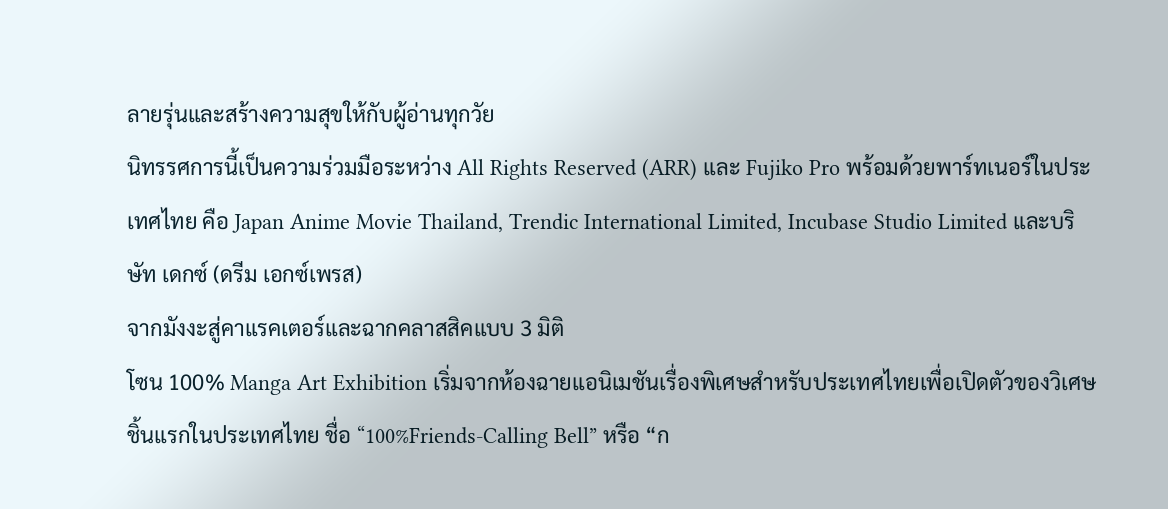ลายรุ่นและสร้างความสุขให้กับผู้อ่านทุกวัย
นิทรรศการนี้เป็นความร่วมมือระหว่าง All Rights Reserved (ARR) และ Fujiko Pro พร้อมด้วยพาร์ทเนอร์ในประเทศไทย คือ Japan Anime Movie Thailand, Trendic International Limited, Incubase Studio Limited และบริษัท เดกซ์ (ดรีม เอกซ์เพรส)
จากมังงะสู่คาแรคเตอร์และฉากคลาสสิคแบบ 3 มิติ
โซน 100% Manga Art Exhibition เริ่มจากห้องฉายแอนิเมชันเรื่องพิเศษสำหรับประเทศไทยเพื่อเปิดตัวของวิเศษชิ้นแรกในประเทศไทย ชื่อ “100%Friends-Calling Bell” หรือ “ก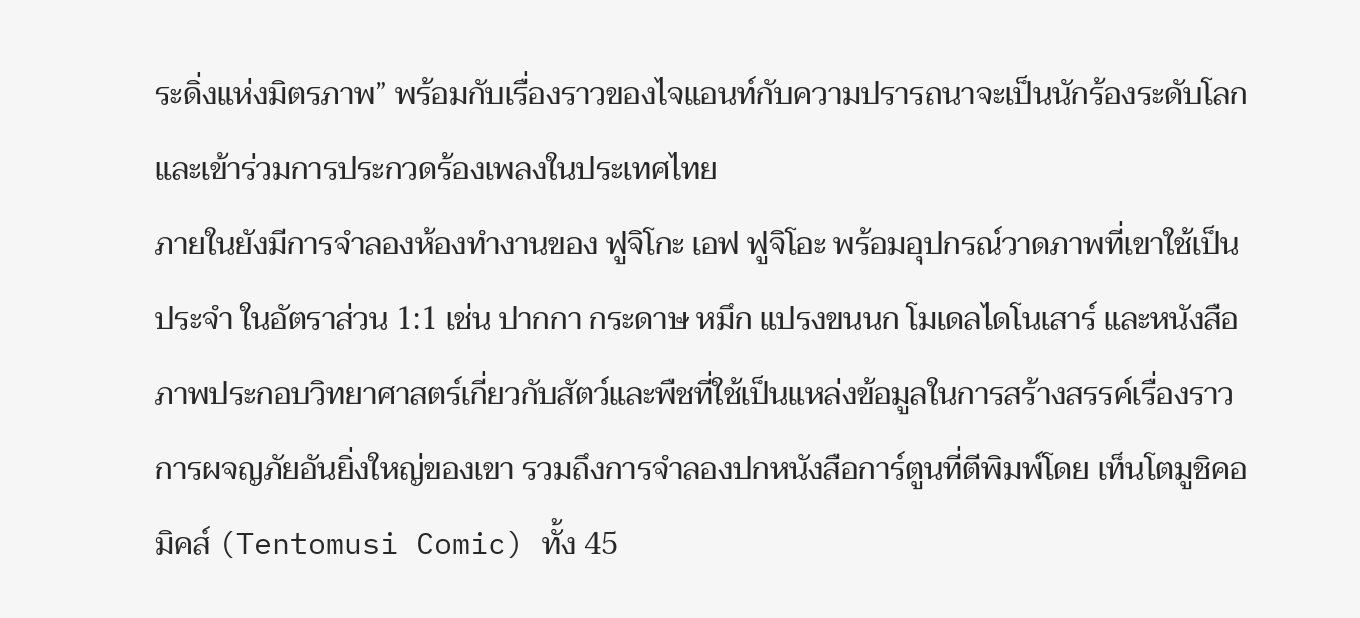ระดิ่งแห่งมิตรภาพ” พร้อมกับเรื่องราวของไจแอนท์กับความปรารถนาจะเป็นนักร้องระดับโลกและเข้าร่วมการประกวดร้องเพลงในประเทศไทย
ภายในยังมีการจำลองห้องทำงานของ ฟูจิโกะ เอฟ ฟูจิโอะ พร้อมอุปกรณ์วาดภาพที่เขาใช้เป็นประจำ ในอัตราส่วน 1:1 เช่น ปากกา กระดาษ หมึก แปรงขนนก โมเดลไดโนเสาร์ และหนังสือภาพประกอบวิทยาศาสตร์เกี่ยวกับสัตว์และพืชที่ใช้เป็นแหล่งข้อมูลในการสร้างสรรค์เรื่องราวการผจญภัยอันยิ่งใหญ่ของเขา รวมถึงการจำลองปกหนังสือการ์ตูนที่ตีพิมพ์โดย เท็นโตมูชิคอมิคส์ (Tentomusi Comic) ทั้ง 45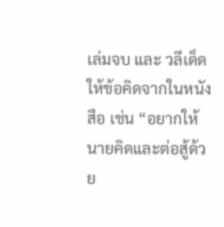เล่มจบ และ วลีเด็ดให้ข้อคิดจากในหนังสือ เช่น “อยากให้นายคิดและต่อสู้ด้วย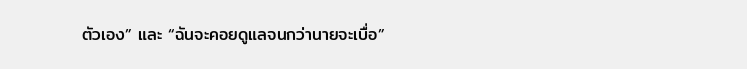ตัวเอง” และ “ฉันจะคอยดูแลจนกว่านายจะเบื่อ”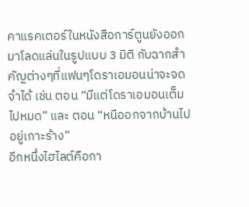คาแรคเตอร์ในหนังสือการ์ตูนยังออกมาโลดแล่นในรูปแบบ 3 มิติ กับฉากสำคัญต่างๆที่แฟนๆโดราเอมอนน่าจะจดจำได้ เช่น ตอน “มีแต่โดราเอมอนเต็มไปหมด” และ ตอน “หนีออกจากบ้านไปอยู่เกาะร้าง”
อีกหนึ่งไฮไลต์คือกา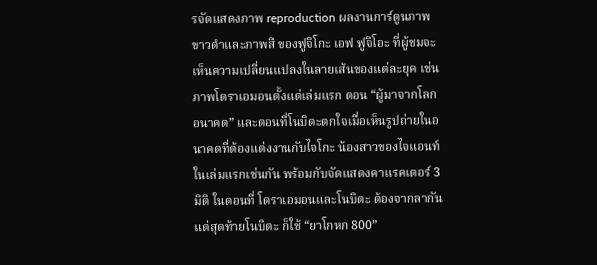รจัดแสดงภาพ reproduction ผลงานการ์ตูนภาพขาวดำและภาพสี ของฟูจิโกะ เอฟ ฟูจิโอะ ที่ผู้ชมจะเห็นความเปลี่ยนแปลงในลายเส้นของแต่ละยุค เช่น ภาพโดราเอมอนตั้งแต่เล่มแรก ตอน “ผู้มาจากโลกอนาคต” และตอนที่โนบิตะตกใจเมื่อเห็นรูปถ่ายในอนาคตที่ต้องแต่งงานกับไจโกะ น้องสาวของไจแอนท์ในเล่มแรกเช่นกัน พร้อมกับจัดแสดงคาแรคเตอร์ 3 มิติ ในตอนที่ โดราเอมอนและโนบิตะ ต้องจากลากันแต่สุดท้ายโนบิตะ ก็ใช้ “ยาโกหก 800”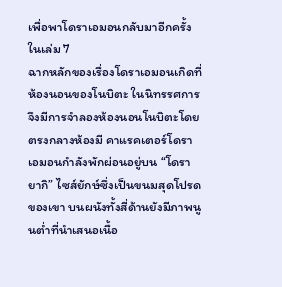เพื่อพาโดราเอมอนกลับมาอีกครั้งในเล่ม 7
ฉากหลักของเรื่องโดราเอมอนเกิดที่ห้องนอนของโนบิตะ ในนิทรรศการจึงมีการจำลองห้องนอนโนบิตะโดยตรงกลางห้องมี คาแรคเตอร์โดราเอมอนกำลังพักผ่อนอยู่บน “โดรายากิ” ไซส์ยักษ์ซึ่งเป็นขนมสุดโปรดของเขา บนผนังทั้งสี่ด้านยังมีภาพนูนต่ำที่นำเสนอเนื้อ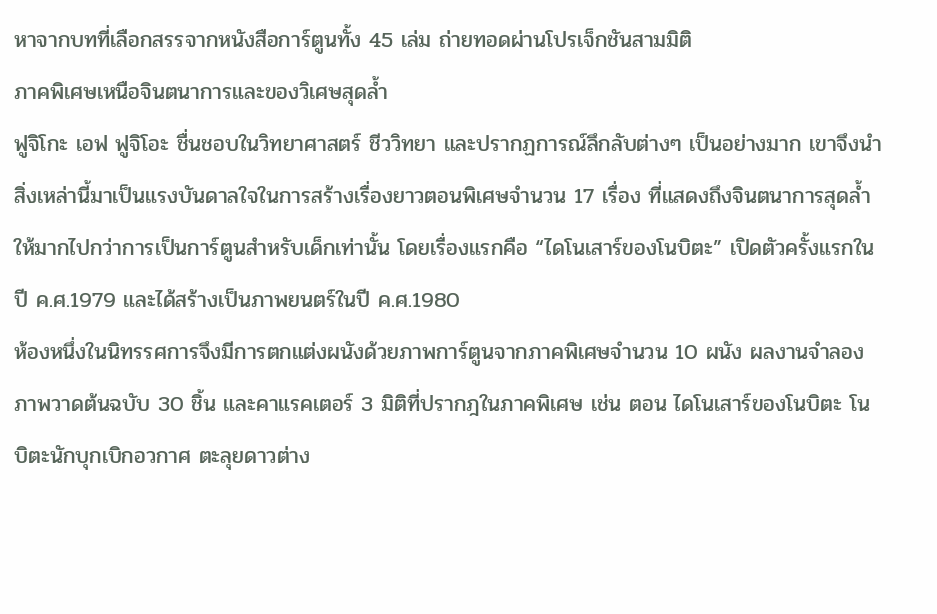หาจากบทที่เลือกสรรจากหนังสือการ์ตูนทั้ง 45 เล่ม ถ่ายทอดผ่านโปรเจ็กชันสามมิติ
ภาคพิเศษเหนือจินตนาการและของวิเศษสุดล้ำ
ฟูจิโกะ เอฟ ฟูจิโอะ ชื่นชอบในวิทยาศาสตร์ ชีววิทยา และปรากฏการณ์ลึกลับต่างๆ เป็นอย่างมาก เขาจึงนำสิ่งเหล่านี้มาเป็นแรงบันดาลใจในการสร้างเรื่องยาวตอนพิเศษจำนวน 17 เรื่อง ที่แสดงถึงจินตนาการสุดล้ำให้มากไปกว่าการเป็นการ์ตูนสำหรับเด็กเท่านั้น โดยเรื่องแรกคือ “ไดโนเสาร์ของโนบิตะ” เปิดตัวครั้งแรกในปี ค.ศ.1979 และได้สร้างเป็นภาพยนตร์ในปี ค.ศ.1980
ห้องหนึ่งในนิทรรศการจึงมีการตกแต่งผนังด้วยภาพการ์ตูนจากภาคพิเศษจำนวน 10 ผนัง ผลงานจำลองภาพวาดต้นฉบับ 30 ชิ้น และคาแรคเตอร์ 3 มิติที่ปรากฎในภาคพิเศษ เช่น ตอน ไดโนเสาร์ของโนบิตะ โนบิตะนักบุกเบิกอวกาศ ตะลุยดาวต่าง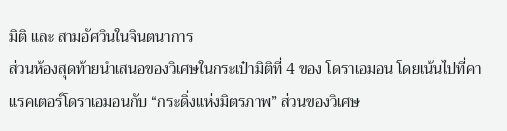มิติ และ สามอัศวินในจินตนาการ
ส่วนห้องสุดท้ายนำเสนอของวิเศษในกระเป๋ามิติที่ 4 ของ โดราเอมอน โดยเน้นไปที่คาแรคเตอร์โดราเอมอนกับ “กระดิ่งแห่งมิตรภาพ” ส่วนของวิเศษ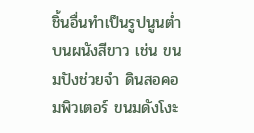ชิ้นอื่นทำเป็นรูปนูนต่ำบนผนังสีขาว เช่น ขนมปังช่วยจำ ดินสอคอมพิวเตอร์ ขนมดังโงะ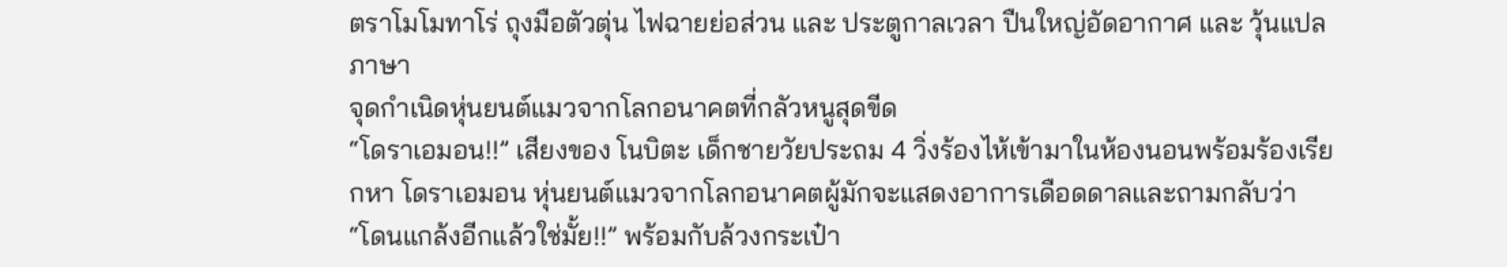ตราโมโมทาโร่ ถุงมือตัวตุ่น ไฟฉายย่อส่วน และ ประตูกาลเวลา ปืนใหญ่อัดอากาศ และ วุ้นแปลภาษา
จุดกำเนิดหุ่นยนต์แมวจากโลกอนาคตที่กลัวหนูสุดขีด
“โดราเอมอน!!” เสียงของ โนบิตะ เด็กชายวัยประถม 4 วิ่งร้องไห้เข้ามาในห้องนอนพร้อมร้องเรียกหา โดราเอมอน หุ่นยนต์แมวจากโลกอนาคตผู้มักจะแสดงอาการเดือดดาลและถามกลับว่า “โดนแกล้งอีกแล้วใช่มั้ย!!” พร้อมกับล้วงกระเป๋า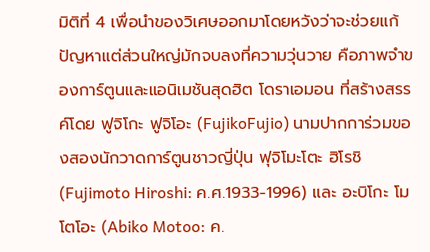มิติที่ 4 เพื่อนำของวิเศษออกมาโดยหวังว่าจะช่วยแก้ปัญหาแต่ส่วนใหญ่มักจบลงที่ความวุ่นวาย คือภาพจำของการ์ตูนและแอนิเมชันสุดฮิต โดราเอมอน ที่สร้างสรรค์โดย ฟูจิโกะ ฟูจิโอะ (FujikoFujio) นามปากการ่วมของสองนักวาดการ์ตูนชาวญี่ปุ่น ฟุจิโมะโตะ ฮิโรชิ (Fujimoto Hiroshi: ค.ศ.1933-1996) และ อะบิโกะ โมโตโอะ (Abiko Motoo: ค.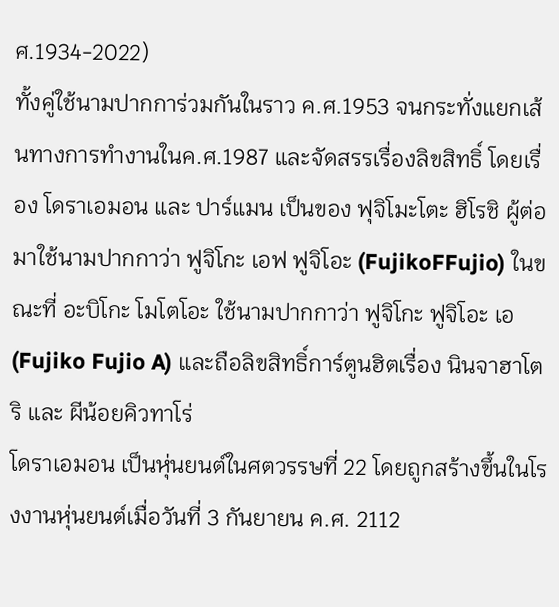ศ.1934-2022)
ทั้งคู่ใช้นามปากการ่วมกันในราว ค.ศ.1953 จนกระทั่งแยกเส้นทางการทำงานในค.ศ.1987 และจัดสรรเรื่องลิขสิทธิ์ โดยเรื่อง โดราเอมอน และ ปาร์แมน เป็นของ ฟุจิโมะโตะ ฮิโรชิ ผู้ต่อมาใช้นามปากกาว่า ฟูจิโกะ เอฟ ฟูจิโอะ (FujikoFFujio) ในขณะที่ อะบิโกะ โมโตโอะ ใช้นามปากกาว่า ฟูจิโกะ ฟูจิโอะ เอ (Fujiko Fujio A) และถือลิขสิทธิ์การ์ตูนฮิตเรื่อง นินจาฮาโตริ และ ผีน้อยคิวทาโร่
โดราเอมอน เป็นหุ่นยนต์ในศตวรรษที่ 22 โดยถูกสร้างขึ้นในโรงงานหุ่นยนต์เมื่อวันที่ 3 กันยายน ค.ศ. 2112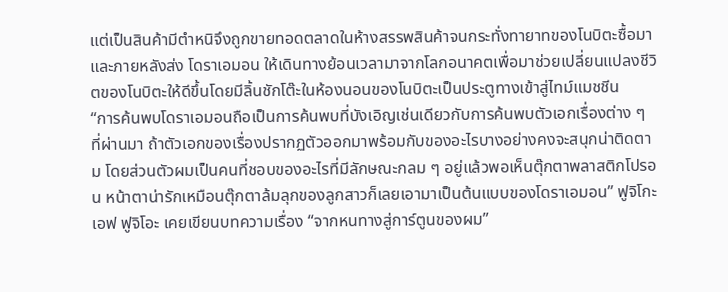แต่เป็นสินค้ามีตำหนิจึงถูกขายทอดตลาดในห้างสรรพสินค้าจนกระทั่งทายาทของโนบิตะซื้อมา และภายหลังส่ง โดราเอมอน ให้เดินทางย้อนเวลามาจากโลกอนาคตเพื่อมาช่วยเปลี่ยนแปลงชีวิตของโนบิตะให้ดีขึ้นโดยมีลิ้นชักโต๊ะในห้องนอนของโนบิตะเป็นประตูทางเข้าสู่ไทม์แมชชีน
“การค้นพบโดราเอมอนถือเป็นการค้นพบที่บังเอิญเช่นเดียวกับการค้นพบตัวเอกเรื่องต่าง ๆ ที่ผ่านมา ถ้าตัวเอกของเรื่องปรากฏตัวออกมาพร้อมกับของอะไรบางอย่างคงจะสนุกน่าติดตาม โดยส่วนตัวผมเป็นคนที่ชอบของอะไรที่มีลักษณะกลม ๆ อยู่แล้วพอเห็นตุ๊กตาพลาสติกโปรอน หน้าตาน่ารักเหมือนตุ๊กตาล้มลุกของลูกสาวก็เลยเอามาเป็นต้นแบบของโดราเอมอน” ฟูจิโกะ เอฟ ฟูจิโอะ เคยเขียนบทความเรื่อง “จากหนทางสู่การ์ตูนของผม”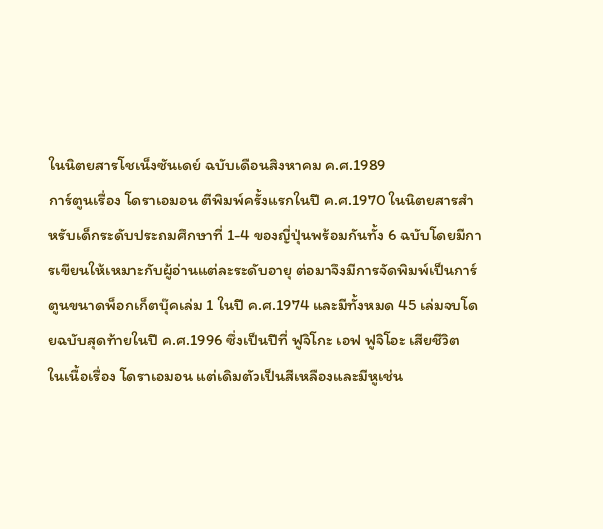ในนิตยสารโชเน็งซันเดย์ ฉบับเดือนสิงหาคม ค.ศ.1989
การ์ตูนเรื่อง โดราเอมอน ตีพิมพ์ครั้งแรกในปี ค.ศ.1970 ในนิตยสารสำหรับเด็กระดับประถมศึกษาที่ 1-4 ของญี่ปุ่นพร้อมกันทั้ง 6 ฉบับโดยมีการเขียนให้เหมาะกับผู้อ่านแต่ละระดับอายุ ต่อมาจึงมีการจัดพิมพ์เป็นการ์ตูนขนาดพ็อกเก็ตบุ๊คเล่ม 1 ในปี ค.ศ.1974 และมีทั้งหมด 45 เล่มจบโดยฉบับสุดท้ายในปี ค.ศ.1996 ซึ่งเป็นปีที่ ฟูจิโกะ เอฟ ฟูจิโอะ เสียชีวิต
ในเนื้อเรื่อง โดราเอมอน แต่เดิมตัวเป็นสีเหลืองและมีหูเช่น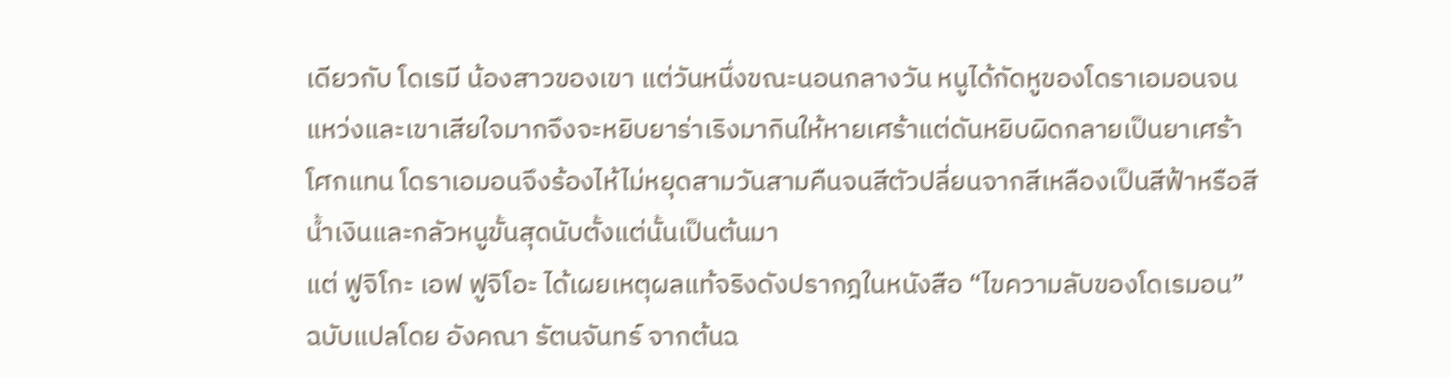เดียวกับ โดเรมี น้องสาวของเขา แต่วันหนึ่งขณะนอนกลางวัน หนูได้กัดหูของโดราเอมอนจนแหว่งและเขาเสียใจมากจึงจะหยิบยาร่าเริงมากินให้หายเศร้าแต่ดันหยิบผิดกลายเป็นยาเศร้าโศกแทน โดราเอมอนจึงร้องไห้ไม่หยุดสามวันสามคืนจนสีตัวปลี่ยนจากสีเหลืองเป็นสีฟ้าหรือสีน้ำเงินและกลัวหนูขั้นสุดนับตั้งแต่นั้นเป็นต้นมา
แต่ ฟูจิโกะ เอฟ ฟูจิโอะ ได้เผยเหตุผลแท้จริงดังปรากฎในหนังสือ “ไขความลับของโดเรมอน” ฉบับแปลโดย อังคณา รัตนจันทร์ จากต้นฉ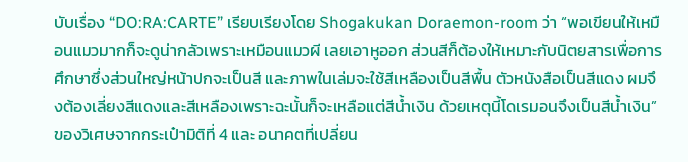บับเรื่อง “DO:RA:CARTE” เรียบเรียงโดย Shogakukan Doraemon-room ว่า “พอเขียนให้เหมือนแมวมากก็จะดูน่ากลัวเพราะเหมือนแมวผี เลยเอาหูออก ส่วนสีก็ต้องให้เหมาะกับนิตยสารเพื่อการศึกษาซึ่งส่วนใหญ่หน้าปกจะเป็นสี และภาพในเล่มจะใช้สีเหลืองเป็นสีพื้น ตัวหนังสือเป็นสีแดง ผมจึงต้องเลี่ยงสีแดงและสีเหลืองเพราะฉะนั้นก็จะเหลือแต่สีน้ำเงิน ด้วยเหตุนี้โดเรมอนจึงเป็นสีน้ำเงิน”
ของวิเศษจากกระเป๋ามิติที่ 4 และ อนาคตที่เปลี่ยน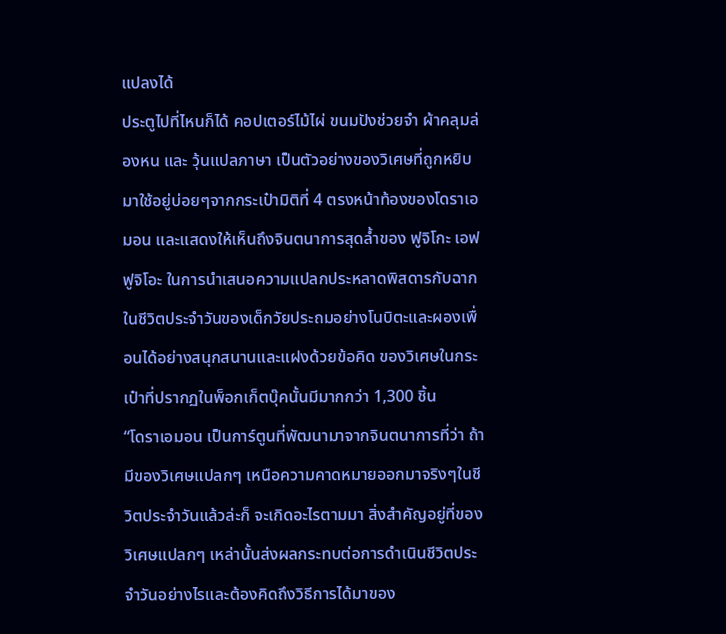แปลงได้
ประตูไปที่ไหนก็ได้ คอปเตอร์ไม้ไผ่ ขนมปังช่วยจำ ผ้าคลุมล่องหน และ วุ้นแปลภาษา เป็นตัวอย่างของวิเศษที่ถูกหยิบมาใช้อยู่บ่อยๆจากกระเป๋ามิติที่ 4 ตรงหน้าท้องของโดราเอมอน และแสดงให้เห็นถึงจินตนาการสุดล้ำของ ฟูจิโกะ เอฟ ฟูจิโอะ ในการนำเสนอความแปลกประหลาดพิสดารกับฉากในชีวิตประจำวันของเด็กวัยประถมอย่างโนบิตะและผองเพื่อนได้อย่างสนุกสนานและแฝงด้วยข้อคิด ของวิเศษในกระเป๋าที่ปรากฏในพ็อกเก็ตบุ๊คนั้นมีมากกว่า 1,300 ชิ้น
“โดราเอมอน เป็นการ์ตูนที่พัฒนามาจากจินตนาการที่ว่า ถ้ามีของวิเศษแปลกๆ เหนือความคาดหมายออกมาจริงๆในชีวิตประจำวันแล้วล่ะก็ จะเกิดอะไรตามมา สิ่งสำคัญอยู่ที่ของวิเศษแปลกๆ เหล่านั้นส่งผลกระทบต่อการดำเนินชีวิตประจำวันอย่างไรและต้องคิดถึงวิธีการได้มาของ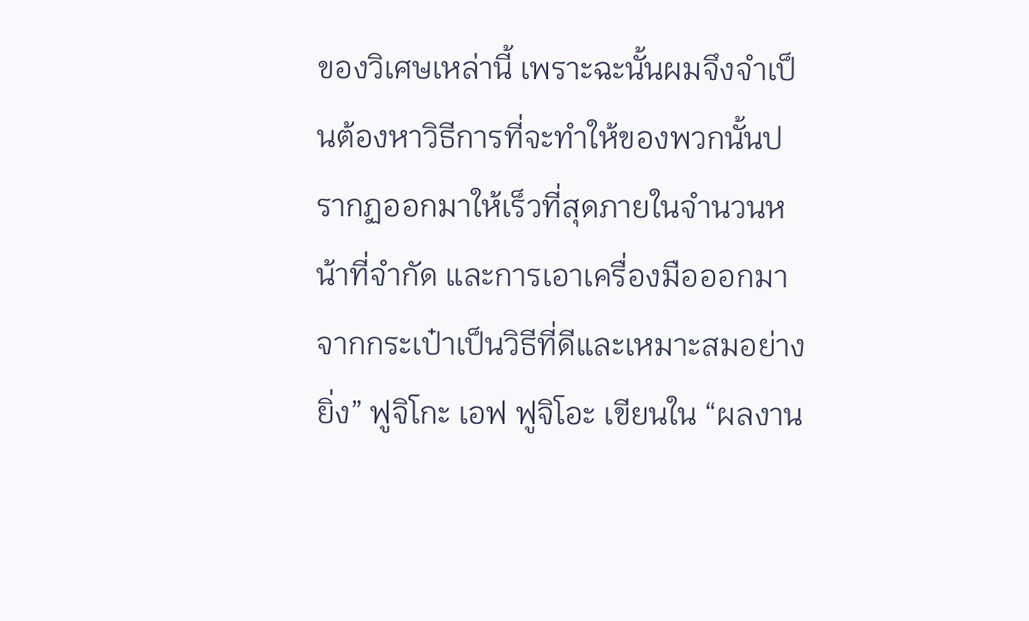ของวิเศษเหล่านี้ เพราะฉะนั้นผมจึงจำเป็นต้องหาวิธีการที่จะทำให้ของพวกนั้นปรากฏออกมาให้เร็วที่สุดภายในจำนวนหน้าที่จำกัด และการเอาเครื่องมือออกมาจากกระเป๋าเป็นวิธีที่ดีและเหมาะสมอย่างยิ่ง” ฟูจิโกะ เอฟ ฟูจิโอะ เขียนใน “ผลงาน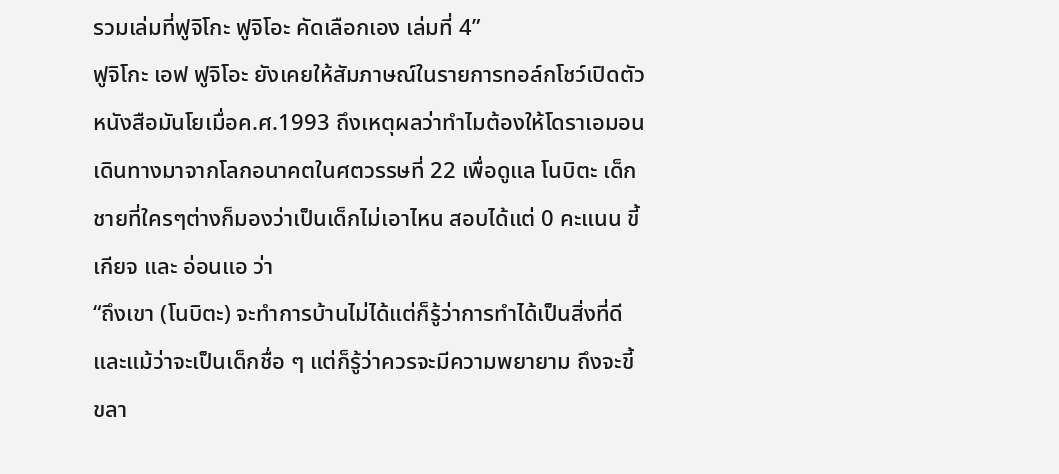รวมเล่มที่ฟูจิโกะ ฟูจิโอะ คัดเลือกเอง เล่มที่ 4”
ฟูจิโกะ เอฟ ฟูจิโอะ ยังเคยให้สัมภาษณ์ในรายการทอล์กโชว์เปิดตัวหนังสือมันโยเมื่อค.ศ.1993 ถึงเหตุผลว่าทำไมต้องให้โดราเอมอนเดินทางมาจากโลกอนาคตในศตวรรษที่ 22 เพื่อดูแล โนบิตะ เด็กชายที่ใครๆต่างก็มองว่าเป็นเด็กไม่เอาไหน สอบได้แต่ 0 คะแนน ขี้เกียจ และ อ่อนแอ ว่า
“ถึงเขา (โนบิตะ) จะทำการบ้านไม่ได้แต่ก็รู้ว่าการทำได้เป็นสิ่งที่ดี และแม้ว่าจะเป็นเด็กชื่อ ๆ แต่ก็รู้ว่าควรจะมีความพยายาม ถึงจะขี้ขลา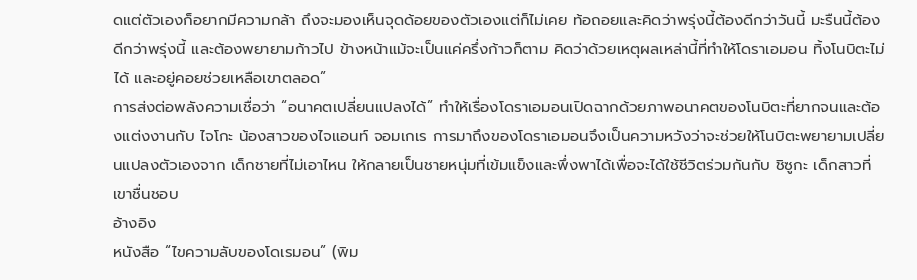ดแต่ตัวเองก็อยากมีความกล้า ถึงจะมองเห็นจุดด้อยของตัวเองแต่ก็ไม่เคย ท้อถอยและคิดว่าพรุ่งนี้ต้องดีกว่าวันนี้ มะรืนนี้ต้องดีกว่าพรุ่งนี้ และต้องพยายามก้าวไป ข้างหน้าแม้จะเป็นแค่ครึ่งก้าวก็ตาม คิดว่าด้วยเหตุผลเหล่านี้ที่ทำให้โดราเอมอน ทิ้งโนบิตะไม่ได้ และอยู่คอยช่วยเหลือเขาตลอด”
การส่งต่อพลังความเชื่อว่า “อนาคตเปลี่ยนแปลงได้” ทำให้เรื่องโดราเอมอนเปิดฉากด้วยภาพอนาคตของโนบิตะที่ยากจนและต้องแต่งงานกับ ไจโกะ น้องสาวของไจแอนท์ จอมเกเร การมาถึงของโดราเอมอนจึงเป็นความหวังว่าจะช่วยให้โนบิตะพยายามเปลี่ยนแปลงตัวเองจาก เด็กชายที่ไม่เอาไหน ให้กลายเป็นชายหนุ่มที่เข้มแข็งและพึ่งพาได้เพื่อจะได้ใช้ชีวิตร่วมกันกับ ชิซูกะ เด็กสาวที่เขาชื่นชอบ
อ้างอิง
หนังสือ “ไขความลับของโดเรมอน” (พิม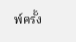พ์ครั้ง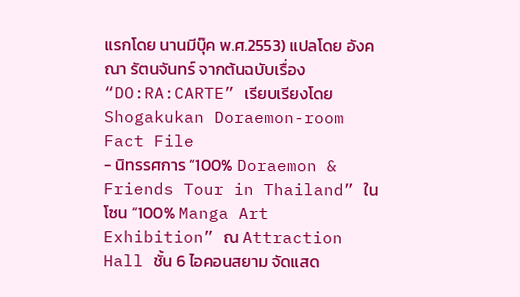แรกโดย นานมีบุ๊ค พ.ศ.2553) แปลโดย อังคณา รัตนจันทร์ จากต้นฉบับเรื่อง “DO:RA:CARTE” เรียบเรียงโดย Shogakukan Doraemon-room
Fact File
- นิทรรศการ “100% Doraemon & Friends Tour in Thailand” ในโซน “100% Manga Art Exhibition” ณ Attraction Hall ชั้น 6 ไอคอนสยาม จัดแสด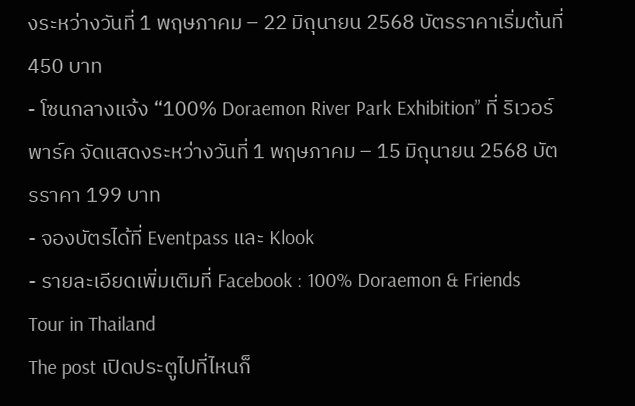งระหว่างวันที่ 1 พฤษภาคม – 22 มิถุนายน 2568 บัตรราคาเริ่มต้นที่ 450 บาท
- โซนกลางแจ้ง “100% Doraemon River Park Exhibition” ที่ ริเวอร์ พาร์ค จัดแสดงระหว่างวันที่ 1 พฤษภาคม – 15 มิถุนายน 2568 บัตรราคา 199 บาท
- จองบัตรได้ที่ Eventpass และ Klook
- รายละเอียดเพิ่มเติมที่ Facebook : 100% Doraemon & Friends Tour in Thailand
The post เปิดประตูไปที่ไหนก็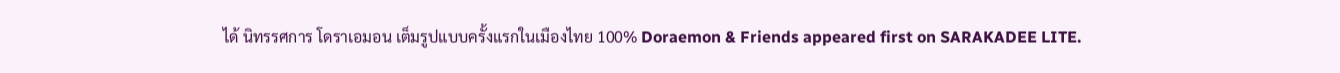ได้ นิทรรศการ โดราเอมอน เต็มรูปแบบครั้งแรกในเมืองไทย 100% Doraemon & Friends appeared first on SARAKADEE LITE.